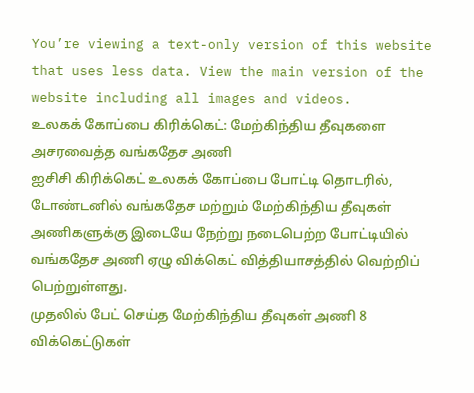You’re viewing a text-only version of this website that uses less data. View the main version of the website including all images and videos.
உலகக் கோப்பை கிரிக்கெட்: மேற்கிந்திய தீவுகளை அசரவைத்த வங்கதேச அணி
ஐசிசி கிரிக்கெட் உலகக் கோப்பை போட்டி தொடரில், டோண்டனில் வங்கதேச மற்றும் மேற்கிந்திய தீவுகள் அணிகளுக்கு இடையே நேற்று நடைபெற்ற போட்டியில் வங்கதேச அணி ஏழு விக்கெட் வித்தியாசத்தில் வெற்றிப் பெற்றுள்ளது.
முதலில் பேட் செய்த மேற்கிந்திய தீவுகள் அணி 8 விக்கெட்டுகள்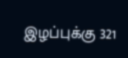இழப்புக்கு 321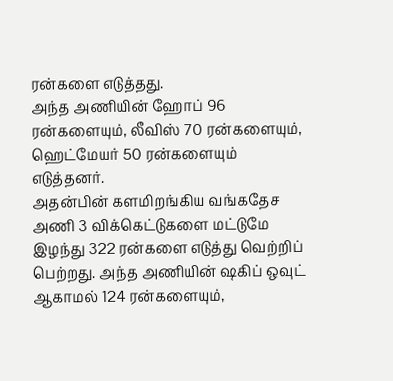ரன்களை எடுத்தது.
அந்த அணியின் ஹோப் 96 ரன்களையும், லீவிஸ் 70 ரன்களையும், ஹெட்மேயர் 50 ரன்களையும் எடுத்தனர்.
அதன்பின் களமிறங்கிய வங்கதேச அணி 3 விக்கெட்டுகளை மட்டுமே இழந்து 322 ரன்களை எடுத்து வெற்றிப் பெற்றது. அந்த அணியின் ஷகிப் ஒவுட் ஆகாமல் 124 ரன்களையும்,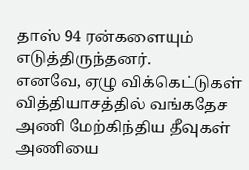தாஸ் 94 ரன்களையும் எடுத்திருந்தனர்.
எனவே, ஏழு விக்கெட்டுகள் வித்தியாசத்தில் வங்கதேச அணி மேற்கிந்திய தீவுகள் அணியை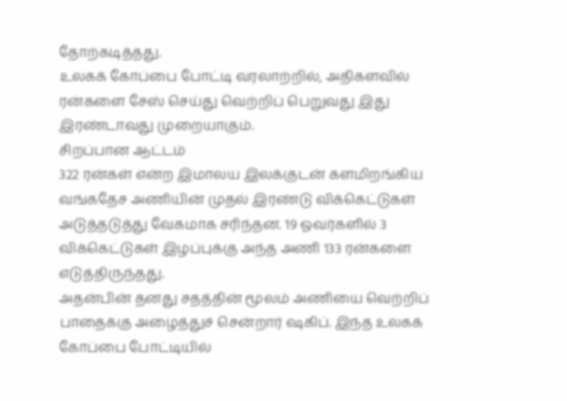தோற்கடித்தது.
உலகக் கோப்பை போட்டி வரலாற்றில், அதிகளவில் ரன்களை சேஸ் செய்து வெற்றிப் பெறுவது இது இரண்டாவது முறையாகும்.
சிறப்பான ஆட்டம்
322 ரன்கள் என்ற இமாலய இலக்குடன் களமிறங்கிய வங்கதேச அணியின் முதல் இரண்டு விக்கெட்டுகள் அடுத்தடுத்து வேகமாக சரிந்தன. 19 ஓவர்களில் 3 விக்கெட்டுகள் இழப்புக்கு அந்த அணி 133 ரன்களை எடுத்திருந்தது.
அதன்பின் தனது சதத்தின் மூலம் அணியை வெற்றிப் பாதைக்கு அழைத்துச் சென்றார் ஷகிப். இந்த உலகக் கோப்பை போட்டியில்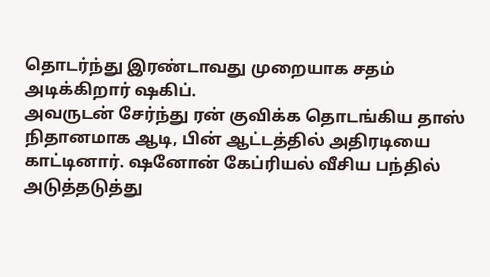தொடர்ந்து இரண்டாவது முறையாக சதம் அடிக்கிறார் ஷகிப்.
அவருடன் சேர்ந்து ரன் குவிக்க தொடங்கிய தாஸ் நிதானமாக ஆடி, பின் ஆட்டத்தில் அதிரடியை காட்டினார். ஷனோன் கேப்ரியல் வீசிய பந்தில் அடுத்தடுத்து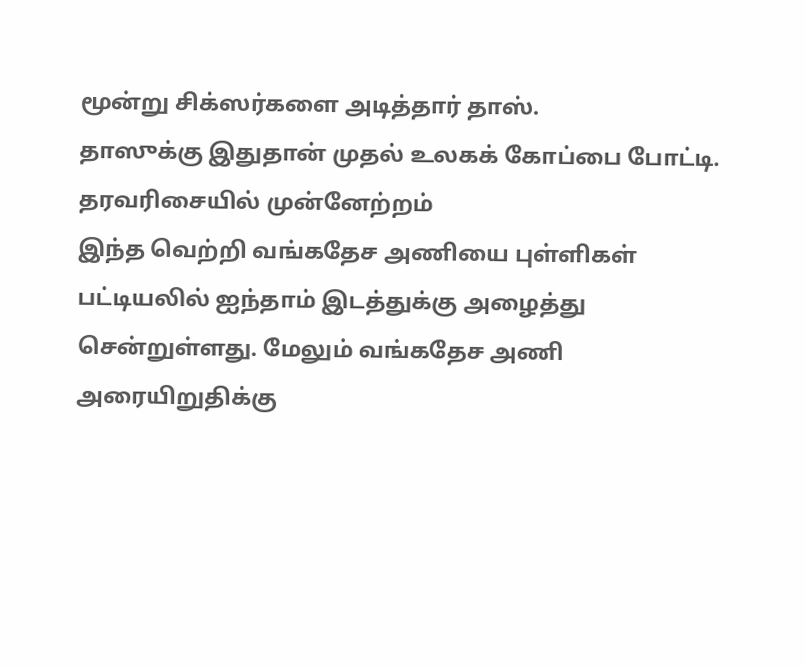மூன்று சிக்ஸர்களை அடித்தார் தாஸ்.
தாஸுக்கு இதுதான் முதல் உலகக் கோப்பை போட்டி.
தரவரிசையில் முன்னேற்றம்
இந்த வெற்றி வங்கதேச அணியை புள்ளிகள் பட்டியலில் ஐந்தாம் இடத்துக்கு அழைத்து சென்றுள்ளது. மேலும் வங்கதேச அணி அரையிறுதிக்கு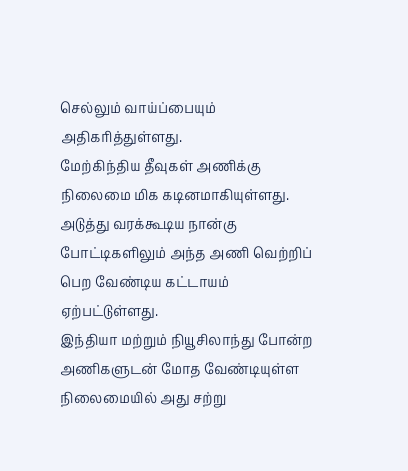செல்லும் வாய்ப்பையும் அதிகரித்துள்ளது.
மேற்கிந்திய தீவுகள் அணிக்கு நிலைமை மிக கடினமாகியுள்ளது. அடுத்து வரக்கூடிய நான்கு போட்டிகளிலும் அந்த அணி வெற்றிப் பெற வேண்டிய கட்டாயம் ஏற்பட்டுள்ளது.
இந்தியா மற்றும் நியூசிலாந்து போன்ற அணிகளுடன் மோத வேண்டியுள்ள நிலைமையில் அது சற்று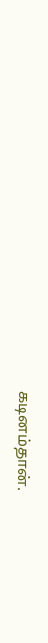கடினம்தான்.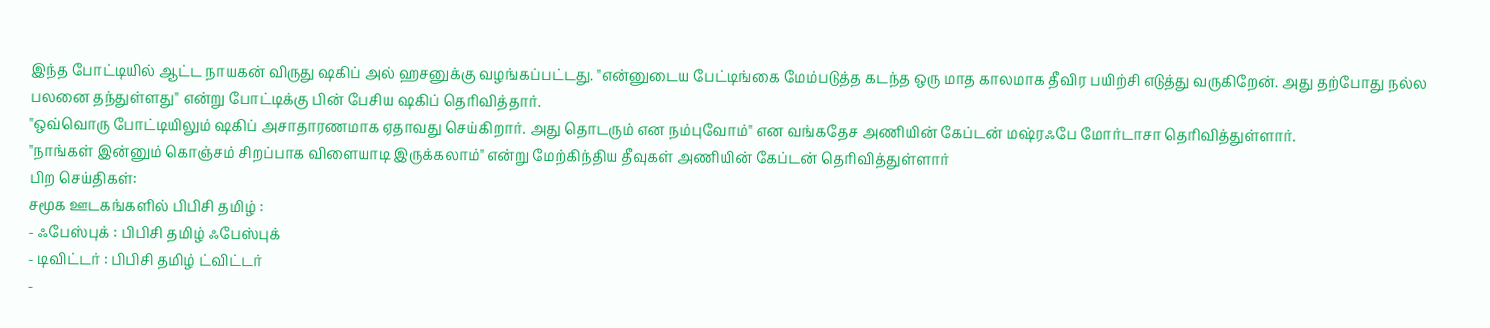இந்த போட்டியில் ஆட்ட நாயகன் விருது ஷகிப் அல் ஹசனுக்கு வழங்கப்பட்டது. "என்னுடைய பேட்டிங்கை மேம்படுத்த கடந்த ஒரு மாத காலமாக தீவிர பயிற்சி எடுத்து வருகிறேன். அது தற்போது நல்ல பலனை தந்துள்ளது" என்று போட்டிக்கு பின் பேசிய ஷகிப் தெரிவித்தார்.
"ஒவ்வொரு போட்டியிலும் ஷகிப் அசாதாரணமாக ஏதாவது செய்கிறார். அது தொடரும் என நம்புவோம்" என வங்கதேச அணியின் கேப்டன் மஷ்ரஃபே மோர்டாசா தெரிவித்துள்ளார்.
"நாங்கள் இன்னும் கொஞ்சம் சிறப்பாக விளையாடி இருக்கலாம்" என்று மேற்கிந்திய தீவுகள் அணியின் கேப்டன் தெரிவித்துள்ளார்
பிற செய்திகள்:
சமூக ஊடகங்களில் பிபிசி தமிழ் :
- ஃபேஸ்புக் : பிபிசி தமிழ் ஃபேஸ்புக்
- டிவிட்டர் : பிபிசி தமிழ் ட்விட்டர்
-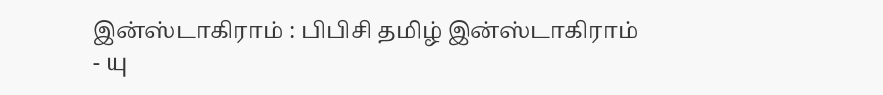இன்ஸ்டாகிராம் : பிபிசி தமிழ் இன்ஸ்டாகிராம்
- யு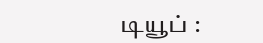டியூப் :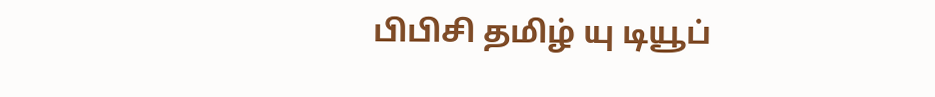பிபிசி தமிழ் யு டியூப்